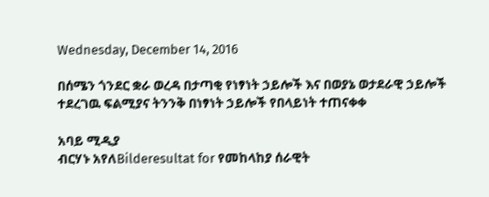Wednesday, December 14, 2016

በሰሜን ጎንደር ቋራ ወረዳ በታጣቂ የነፃነት ኃይሎች እና በወያኔ ወታደራዊ ኃይሎች ተደረገዉ ፍልሚያና ትንንቅ በነፃነት ኃይሎች የበላይነት ተጠናቀቀ

አባይ ሚዲያ
ብርሃኑ አየለBilderesultat for የመከላከያ ሰራዊት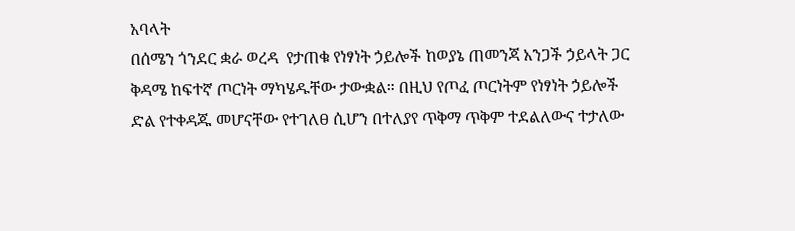አባላት
በሰሜን ጎንደር ቋራ ወረዳ  የታጠቁ የነፃነት ኃይሎች ከወያኔ ጠመንጃ አንጋች ኃይላት ጋር ቅዳሜ ከፍተኛ ጦርነት ማካሄዱቸው ታውቋል። በዚህ የጦፈ ጦርነትም የነፃነት ኃይሎች ድል የተቀዳጁ መሆናቸው የተገለፀ ሲሆን በተለያየ ጥቅማ ጥቅም ተደልለውና ተታለው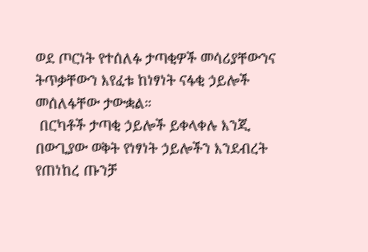ወደ ጦርነት የተሰለፉ ታጣቂዎች መሳሪያቸውንና ትጥቃቸውን እየፈቱ ከነፃነት ናፋቂ ኃይሎች መሰለፋቸው ታውቋል።
 በርካቶች ታጣቂ ኃይሎች ይቀላቀሉ እንጂ በውጊያው ወቅት የነፃነት ኃይሎችን እንደብረት የጠነከረ ጡንቻ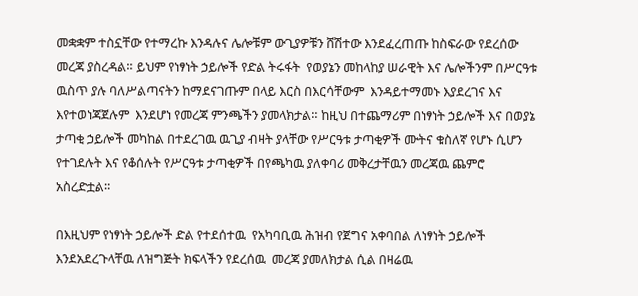መቋቋም ተስኗቸው የተማረኩ እንዳሉና ሌሎቹም ውጊያዎቹን ሸሽተው እንደፈረጠጡ ከስፍራው የደረሰው መረጃ ያስረዳል። ይህም የነፃነት ኃይሎች የድል ትሩፋት  የወያኔን መከላከያ ሠራዊት እና ሌሎችንም በሥርዓቱ ዉስጥ ያሉ ባለሥልጣናትን ከማደናገጡም በላይ እርስ በእርሳቸውም  እንዳይተማመኑ እያደረገና እና እየተወነጃጀሉም  እንደሆነ የመረጃ ምንጫችን ያመላክታል። ከዚህ በተጨማሪም በነፃነት ኃይሎች እና በወያኔ ታጣቂ ኃይሎች መካከል በተደረገዉ ዉጊያ ብዛት ያላቸው የሥርዓቱ ታጣቂዎች ሙትና ቁስለኛ የሆኑ ሲሆን የተገደሉት እና የቆሰሉት የሥርዓቱ ታጣቂዎች በየጫካዉ ያለቀባሪ መቅረታቸዉን መረጃዉ ጨምሮ አስረድቷል።

በእዚህም የነፃነት ኃይሎች ድል የተደሰተዉ  የአካባቢዉ ሕዝብ የጀግና አቀባበል ለነፃነት ኃይሎች እንደአደረጉላቸዉ ለዝግጅት ክፍላችን የደረሰዉ  መረጃ ያመለክታል ሲል በዛሬዉ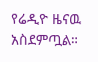የሬዲዮ ዜናዉ አስደምጧል።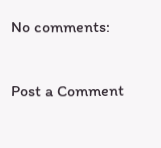No comments:

Post a Comment